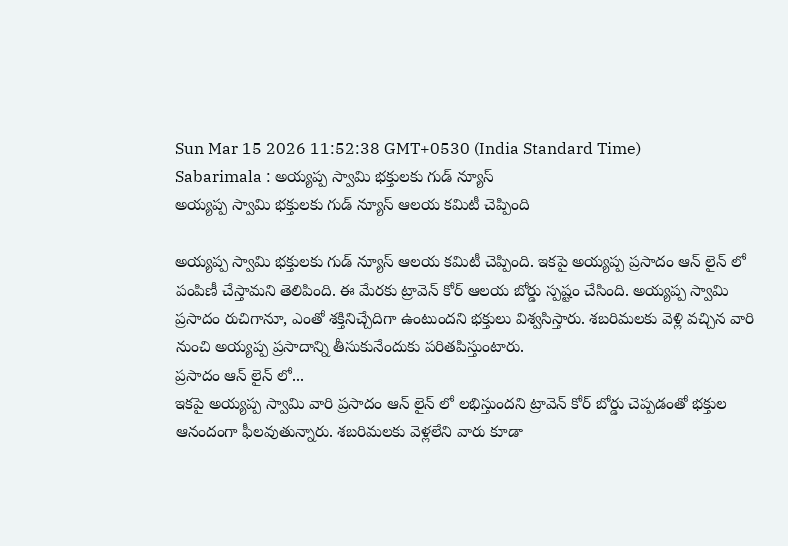Sun Mar 15 2026 11:52:38 GMT+0530 (India Standard Time)
Sabarimala : అయ్యప్ప స్వామి భక్తులకు గుడ్ న్యూస్
అయ్యప్ప స్వామి భక్తులకు గుడ్ న్యూస్ ఆలయ కమిటీ చెప్పింది

అయ్యప్ప స్వామి భక్తులకు గుడ్ న్యూస్ ఆలయ కమిటీ చెప్పింది. ఇకపై అయ్యప్ప ప్రసాదం ఆన్ లైన్ లో పంపిణీ చేస్తామని తెలిపింది. ఈ మేరకు ట్రావెన్ కోర్ ఆలయ బోర్డు స్పష్టం చేసింది. అయ్యప్ప స్వామి ప్రసాదం రుచిగానూ, ఎంతో శక్తినిచ్చేదిగా ఉంటుందని భక్తులు విశ్వసిస్తారు. శబరిమలకు వెళ్లి వచ్చిన వారి నుంచి అయ్యప్ప ప్రసాదాన్ని తీసుకునేందుకు పరితపిస్తుంటారు.
ప్రసాదం ఆన్ లైన్ లో...
ఇకపై అయ్యప్ప స్వామి వారి ప్రసాదం ఆన్ లైన్ లో లభిస్తుందని ట్రావెన్ కోర్ బోర్డు చెప్పడంతో భక్తుల ఆనందంగా ఫీలవుతున్నారు. శబరిమలకు వెళ్లలేని వారు కూడా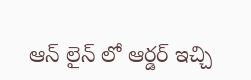ఆన్ లైన్ లో ఆర్డర్ ఇచ్చి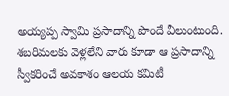అయ్యప్ప స్వామి ప్రసాదాన్ని పొందే వీలుంటుంది. శబరిమలకు వెళ్లలేని వారు కూడా ఆ ప్రసాదాన్ని స్వీకరించే అవకాశం ఆలయ కమిటీ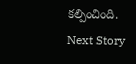కల్పించింది.
Next Story